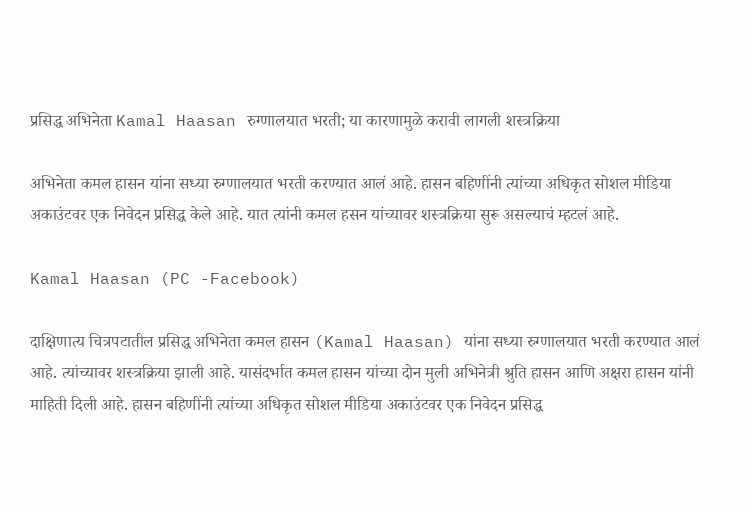प्रसिद्ध अभिनेता Kamal Haasan रुग्णालयात भरती; या कारणामुळे करावी लागली शस्त्रक्रिया

अभिनेता कमल हासन यांना सध्या रुग्णालयात भरती करण्यात आलं आहे. हासन बहिणींनी त्यांच्या अधिकृत सोशल मीडिया अकाउंटवर एक निवेदन प्रसिद्ध केले आहे. यात त्यांनी कमल हसन यांच्यावर शस्त्रक्रिया सुरू असल्याचं म्हटलं आहे.

Kamal Haasan (PC -Facebook)

दाक्षिणात्य चित्रपटातील प्रसिद्ध अभिनेता कमल हासन (Kamal Haasan) यांना सध्या रुग्णालयात भरती करण्यात आलं आहे. त्यांच्यावर शस्त्रक्रिया झाली आहे. यासंदर्भात कमल हासन यांच्या दोन मुली अभिनेत्री श्रुति हासन आणि अक्षरा हासन यांनी माहिती दिली आहे. हासन बहिणींनी त्यांच्या अधिकृत सोशल मीडिया अकाउंटवर एक निवेदन प्रसिद्ध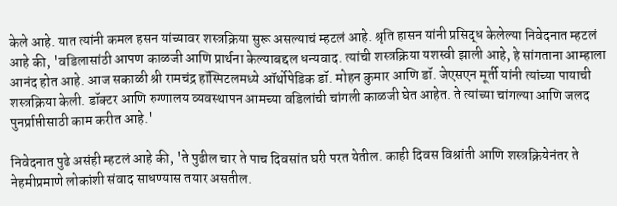केले आहे. यात त्यांनी कमल हसन यांच्यावर शस्त्रक्रिया सुरू असल्याचं म्हटलं आहे. श्रृति हासन यांनी प्रसिद्ध केलेल्या निवेदनात म्हटलं आहे की, 'वडिलासांठी आपण काळजी आणि प्रार्थना केल्याबद्दल धन्यवाद. त्यांची शस्त्रक्रिया यशस्वी झाली आहे, हे सांगताना आम्हाला आनंद होत आहे. आज सकाळी श्री रामचंद्र हॉस्पिटलमध्ये ऑर्थोपेडिक डॉ. मोहन कुमार आणि डॉ. जेएसएन मूर्ती यांनी त्यांच्या पायाची शस्त्रक्रिया केली. डॉक्टर आणि रुग्णालय व्यवस्थापन आमच्या वडिलांची चांगली काळजी घेत आहेत. ते त्यांच्या चांगल्या आणि जलद पुनर्प्राप्तीसाठी काम करीत आहे.'

निवेदनात पुढे असंही म्हटलं आहे की, 'ते पुढील चार ते पाच दिवसांत घरी परत येतील. काही दिवस विश्रांती आणि शस्त्रक्रियेनंतर ते नेहमीप्रमाणे लोकांशी संवाद साधण्यास तयार असतील.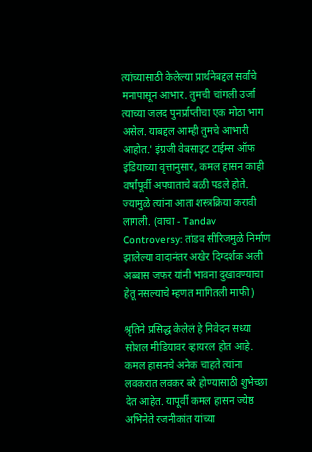त्यांच्यासाठी केलेल्या प्रार्थनेबद्दल सर्वांचे मनापासून आभार. तुमची चांगली उर्जा त्याच्या जलद पुनर्प्राप्तीचा एक मोठा भाग असेल. याबद्दल आम्ही तुमचे आभारी आहोत.' इंग्रजी वेबसाइट टाईम्स ऑफ इंडियाच्या वृत्तानुसार, कमल हासन काही वर्षांपूर्वी अपघाताचे बळी पडले होते. ज्यामुळे त्यांना आता शस्त्रक्रिया करावी लागली. (वाचा - Tandav Controversy: तांडव सीरिजमुळे निर्माण झालेल्या वादानंतर अखेर दिग्दर्शक अली अब्बास जफर यांनी भावना दुखावण्याचा हेतू नसल्याचे म्हणत मागितली माफी)

श्रृतिने प्रसिद्ध केलेलं हे निवेदन सध्या सोशल मीडियावर व्हायरल होत आहे. कमल हासनचे अनेक चाहते त्यांना लवकरात लवकर बरे होण्यासाठी शुभेच्छा देत आहेत. यापूर्वी कमल हासन ज्येष्ठ अभिनेते रजनीकांत यांच्या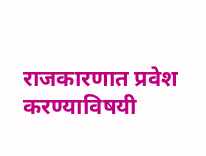राजकारणात प्रवेश करण्याविषयी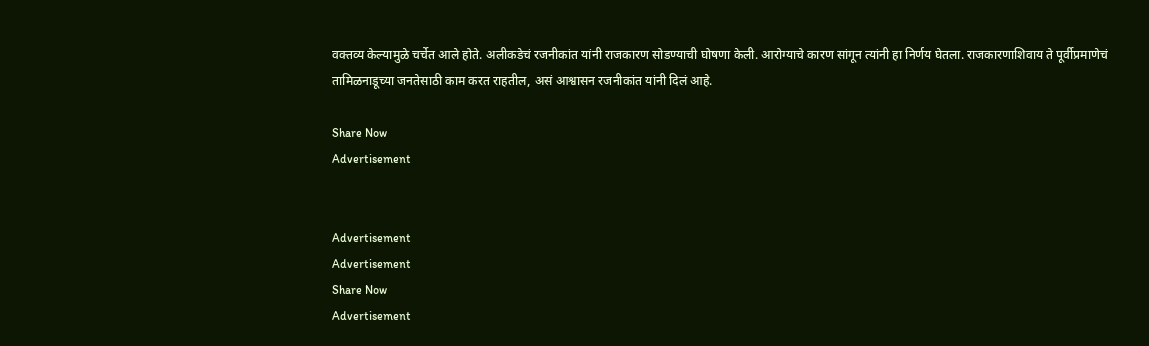वक्तव्य केल्यामुळे चर्चेत आले होते. अलीकडेचं रजनीकांत यांनी राजकारण सोडण्याची घोषणा केली. आरोग्याचे कारण सांगून त्यांनी हा निर्णय घेतला. राजकारणाशिवाय ते पूर्वीप्रमाणेचं तामिळनाडूच्या जनतेसाठी काम करत राहतील, असं आश्वासन रजनीकांत यांनी दिलं आहे.

Share Now
Advertisement


Advertisement
Advertisement
Share Now
Advertisement